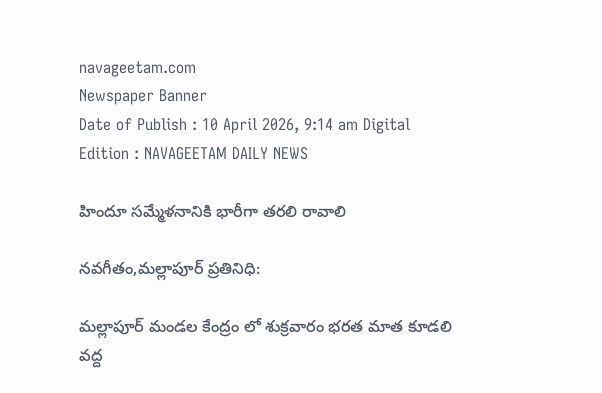navageetam.com
Newspaper Banner
Date of Publish : 10 April 2026, 9:14 am Digital Edition : NAVAGEETAM DAILY NEWS

హిందూ సమ్మేళనానికి భారీగా తరలి రావాలి

నవగీతం,మల్లాపూర్ ప్రతినిధి:

మల్లాపూర్ మండల కేంద్రం లో శుక్రవారం భరత మాత కూడలి వద్ద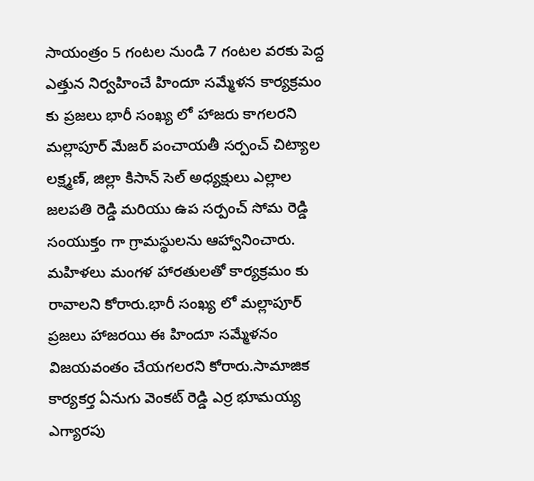సాయంత్రం 5 గంటల నుండి 7 గంటల వరకు పెద్ద ఎత్తున నిర్వహించే హిందూ సమ్మేళన కార్యక్రమం కు ప్రజలు భారీ సంఖ్య లో హాజరు కాగలరని మల్లాపూర్ మేజర్ పంచాయతీ సర్పంచ్ చిట్యాల లక్ష్మణ్, జిల్లా కిసాన్ సెల్ అధ్యక్షులు ఎల్లాల జలపతి రెడ్డి మరియు ఉప సర్పంచ్ సోమ రెడ్డి సంయుక్తం గా గ్రామస్థులను ఆహ్వానించారు. మహిళలు మంగళ హారతులతో కార్యక్రమం కు రావాలని కోరారు.భారీ సంఖ్య లో మల్లాపూర్ ప్రజలు హాజరయి ఈ హిందూ సమ్మేళనం విజయవంతం చేయగలరని కోరారు.సామాజిక కార్యకర్త ఏనుగు వెంకట్ రెడ్డి ఎర్ర భూమయ్య ఎగ్యారపు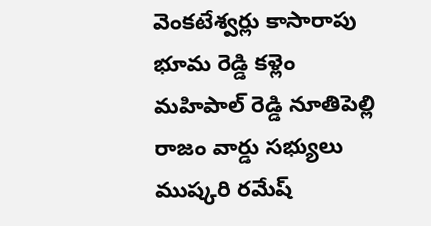వెంకటేశ్వర్లు కాసారాపు భూమ రెడ్డి కళ్లెం మహిపాల్ రెడ్డి నూతిపెల్లి రాజం వార్డు సభ్యులు ముష్కరి రమేష్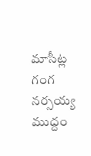మాసీట్ల గంగ నర్సయ్య ముద్దం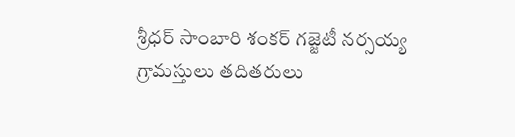శ్రీధర్ సాంబారి శంకర్ గజ్జెటీ నర్సయ్య గ్రామస్తులు తదితరులు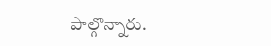పాల్గొన్నారు.